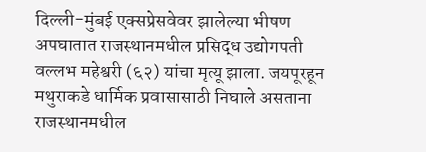दिल्ली-मुंबई एक्सप्रेसवेवर झालेल्या भीषण अपघातात राजस्थानमधील प्रसिद्ध उद्योगपती वल्लभ महेश्वरी (६२) यांचा मृत्यू झाला. जयपूरहून मथुराकडे धार्मिक प्रवासासाठी निघाले असताना राजस्थानमधील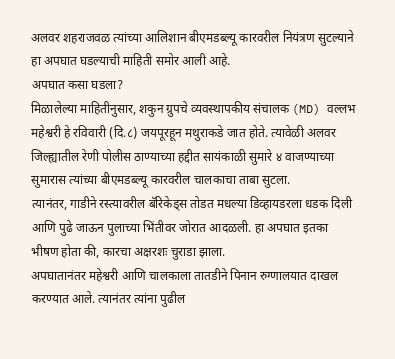अलवर शहराजवळ त्यांच्या आलिशान बीएमडब्ल्यू कारवरील नियंत्रण सुटल्याने हा अपघात घडल्याची माहिती समोर आली आहे.
अपघात कसा घडला?
मिळालेल्या माहितीनुसार, शकुन ग्रुपचे व्यवस्थापकीय संचालक (MD) वल्लभ महेश्वरी हे रविवारी (दि.८) जयपूरहून मथुराकडे जात होते. त्यावेळी अलवर जिल्ह्यातील रेणी पोलीस ठाण्याच्या हद्दीत सायंकाळी सुमारे ४ वाजण्याच्या सुमारास त्यांच्या बीएमडब्ल्यू कारवरील चालकाचा ताबा सुटला.
त्यानंतर, गाडीने रस्त्यावरील बॅरिकेड्स तोडत मधल्या डिव्हायडरला धडक दिली आणि पुढे जाऊन पुलाच्या भिंतीवर जोरात आदळली. हा अपघात इतका भीषण होता की, कारचा अक्षरशः चुराडा झाला.
अपघातानंतर महेश्वरी आणि चालकाला तातडीने पिनान रुग्णालयात दाखल करण्यात आले. त्यानंतर त्यांना पुढील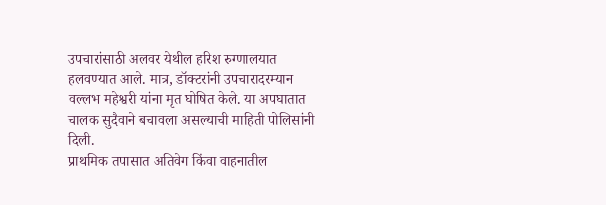उपचारांसाठी अलवर येथील हरिश रुग्णालयात हलवण्यात आले. मात्र, डॉक्टरांनी उपचारादरम्यान वल्लभ महेश्वरी यांना मृत घोषित केले. या अपघातात चालक सुदैवाने बचावला असल्याची माहिती पोलिसांनी दिली.
प्राथमिक तपासात अतिवेग किंवा वाहनातील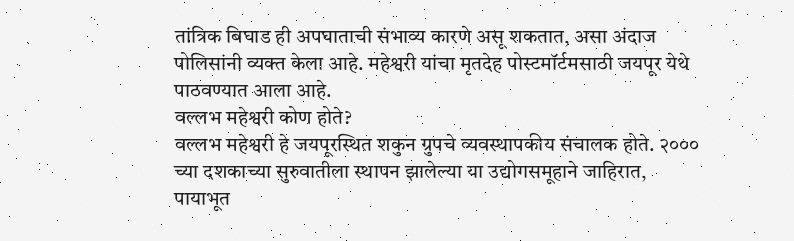तांत्रिक बिघाड ही अपघाताची संभाव्य कारणे असू शकतात, असा अंदाज पोलिसांनी व्यक्त केला आहे. महेश्वरी यांचा मृतदेह पोस्टमॉर्टमसाठी जयपूर येथे पाठवण्यात आला आहे.
वल्लभ महेश्वरी कोण होते?
वल्लभ महेश्वरी हे जयपूरस्थित शकुन ग्रुपचे व्यवस्थापकीय संचालक होते. २००० च्या दशकाच्या सुरुवातीला स्थापन झालेल्या या उद्योगसमूहाने जाहिरात, पायाभूत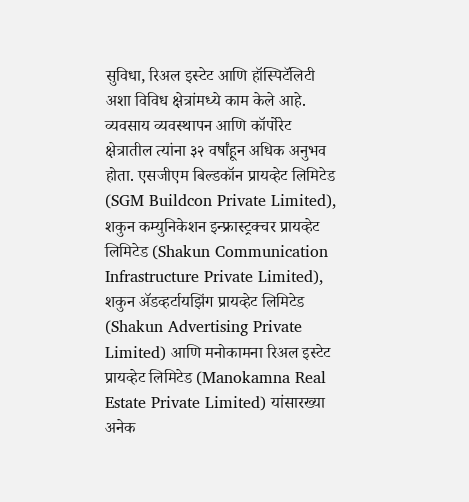सुविधा, रिअल इस्टेट आणि हॉस्पिटॅलिटी अशा विविध क्षेत्रांमध्ये काम केले आहे.
व्यवसाय व्यवस्थापन आणि कॉर्पोरेट क्षेत्रातील त्यांना ३२ वर्षांहून अधिक अनुभव होता. एसजीएम बिल्डकॉन प्रायव्हेट लिमिटेड (SGM Buildcon Private Limited), शकुन कम्युनिकेशन इन्फ्रास्ट्रक्चर प्रायव्हेट लिमिटेड (Shakun Communication Infrastructure Private Limited), शकुन ॲडव्हर्टायझिंग प्रायव्हेट लिमिटेड (Shakun Advertising Private Limited) आणि मनोकामना रिअल इस्टेट प्रायव्हेट लिमिटेड (Manokamna Real Estate Private Limited) यांसारख्या अनेक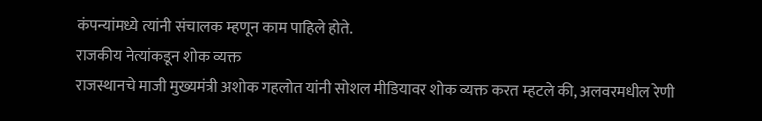कंपन्यांमध्ये त्यांनी संचालक म्हणून काम पाहिले होते.
राजकीय नेत्यांकडून शोक व्यक्त
राजस्थानचे माजी मुख्यमंत्री अशोक गहलोत यांनी सोशल मीडियावर शोक व्यक्त करत म्हटले की, अलवरमधील रेणी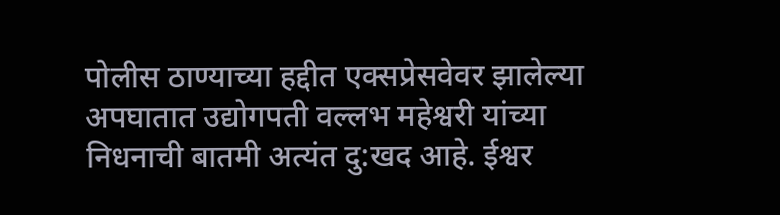पोलीस ठाण्याच्या हद्दीत एक्सप्रेसवेवर झालेल्या अपघातात उद्योगपती वल्लभ महेश्वरी यांच्या निधनाची बातमी अत्यंत दु:खद आहे. ईश्वर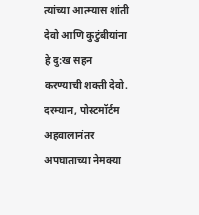त्यांच्या आत्म्यास शांती देवो आणि कुटुंबीयांना हे दु:ख सहन करण्याची शक्ती देवो.
दरम्यान, पोस्टमॉर्टम अहवालानंतर अपघाताच्या नेमक्या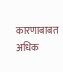कारणाबाबत अधिक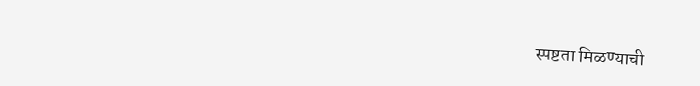स्पष्टता मिळण्याची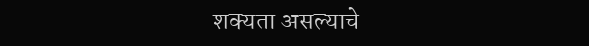शक्यता असल्याचे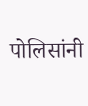पोलिसांनी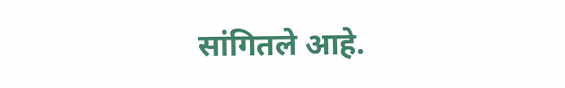सांगितले आहे.